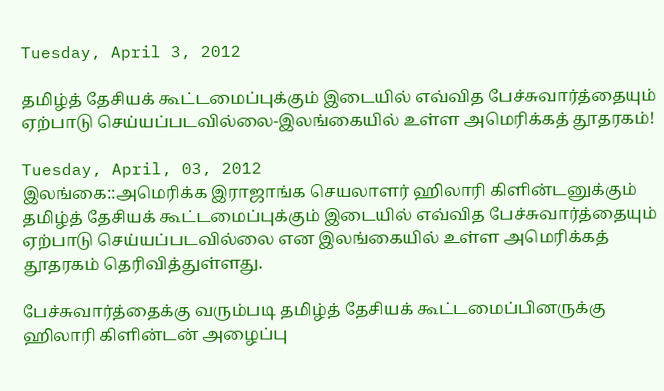Tuesday, April 3, 2012

தமிழ்த் தேசியக் கூட்டமைப்புக்கும் இடையில் எவ்வித பேச்சுவார்த்தையும் ஏற்பாடு செய்யப்படவில்லை-இலங்கையில் உள்ள அமெரிக்கத் தூதரகம்!

Tuesday, April, 03, 2012
இலங்கை::அமெரிக்க இராஜாங்க செயலாளர் ஹிலாரி கிளின்டனுக்கும் தமிழ்த் தேசியக் கூட்டமைப்புக்கும் இடையில் எவ்வித பேச்சுவார்த்தையும் ஏற்பாடு செய்யப்படவில்லை என இலங்கையில் உள்ள அமெரிக்கத் தூதரகம் தெரிவித்துள்ளது.

பேச்சுவார்த்தைக்கு வரும்படி தமிழ்த் தேசியக் கூட்டமைப்பினருக்கு ஹிலாரி கிளின்டன் அழைப்பு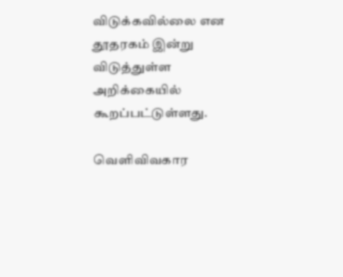விடுக்கவில்லை என தூதரகம் இன்று விடுத்துள்ள அறிக்கையில் கூறப்பட்டுள்ளது.

வெளிவிவகார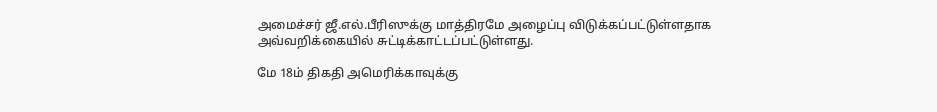அமைச்சர் ஜீ.எல்.பீரிஸுக்கு மாத்திரமே அழைப்பு விடுக்கப்பட்டுள்ளதாக அவ்வறிக்கையில் சுட்டிக்காட்டப்பட்டுள்ளது.

மே 18ம் திகதி அமெரிக்காவுக்கு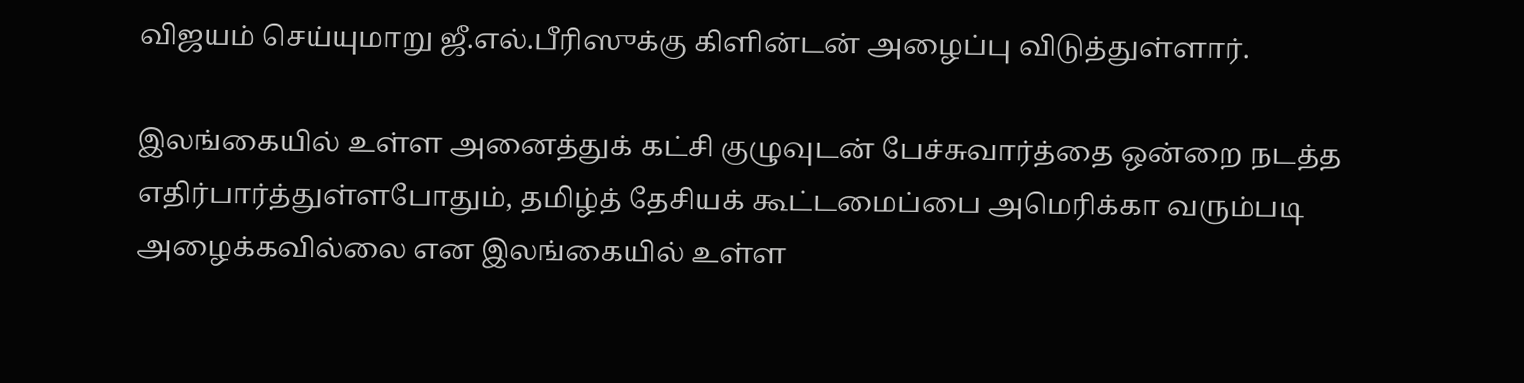விஜயம் செய்யுமாறு ஜீ.எல்.பீரிஸுக்கு கிளின்டன் அழைப்பு விடுத்துள்ளார்.

இலங்கையில் உள்ள அனைத்துக் கட்சி குழுவுடன் பேச்சுவார்த்தை ஒன்றை நடத்த எதிர்பார்த்துள்ளபோதும், தமிழ்த் தேசியக் கூட்டமைப்பை அமெரிக்கா வரும்படி அழைக்கவில்லை என இலங்கையில் உள்ள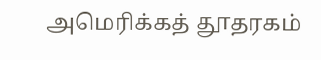அமெரிக்கத் தூதரகம்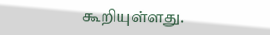கூறியுள்ளது.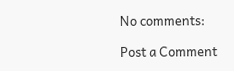No comments:

Post a Comment